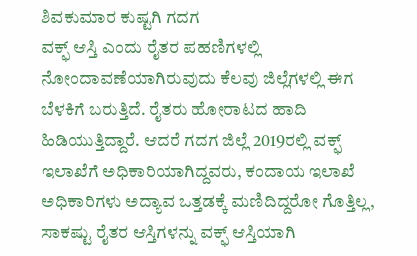ಶಿವಕುಮಾರ ಕುಷ್ಟಗಿ ಗದಗ
ವಕ್ಫ್ ಆಸ್ತಿ ಎಂದು ರೈತರ ಪಹಣಿಗಳಲ್ಲಿ ನೋಂದಾವಣೆಯಾಗಿರುವುದು ಕೆಲವು ಜಿಲ್ಲೆಗಳಲ್ಲಿ ಈಗ ಬೆಳಕಿಗೆ ಬರುತ್ತಿದೆ. ರೈತರು ಹೋರಾಟದ ಹಾದಿ ಹಿಡಿಯುತ್ತಿದ್ದಾರೆ. ಆದರೆ ಗದಗ ಜಿಲ್ಲೆ 2019ರಲ್ಲಿ ವಕ್ಫ್ ಇಲಾಖೆಗೆ ಅಧಿಕಾರಿಯಾಗಿದ್ದವರು, ಕಂದಾಯ ಇಲಾಖೆ ಅಧಿಕಾರಿಗಳು ಅದ್ಯಾವ ಒತ್ತಡಕ್ಕೆ ಮಣಿದಿದ್ದರೋ ಗೊತ್ತಿಲ್ಲ, ಸಾಕಷ್ಟು ರೈತರ ಆಸ್ತಿಗಳನ್ನು ವಕ್ಫ್ ಆಸ್ತಿಯಾಗಿ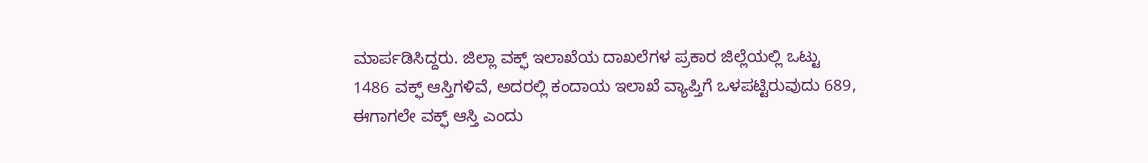ಮಾರ್ಪಡಿಸಿದ್ದರು. ಜಿಲ್ಲಾ ವಕ್ಫ್ ಇಲಾಖೆಯ ದಾಖಲೆಗಳ ಪ್ರಕಾರ ಜಿಲ್ಲೆಯಲ್ಲಿ ಒಟ್ಟು 1486 ವಕ್ಫ್ ಆಸ್ತಿಗಳಿವೆ, ಅದರಲ್ಲಿ ಕಂದಾಯ ಇಲಾಖೆ ವ್ಯಾಪ್ತಿಗೆ ಒಳಪಟ್ಟಿರುವುದು 689, ಈಗಾಗಲೇ ವಕ್ಫ್ ಆಸ್ತಿ ಎಂದು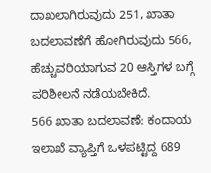ದಾಖಲಾಗಿರುವುದು 251, ಖಾತಾ ಬದಲಾವಣೆಗೆ ಹೋಗಿರುವುದು 566, ಹೆಚ್ಚುವರಿಯಾಗುವ 20 ಆಸ್ತಿಗಳ ಬಗ್ಗೆ ಪರಿಶೀಲನೆ ನಡೆಯಬೇಕಿದೆ.
566 ಖಾತಾ ಬದಲಾವಣೆ: ಕಂದಾಯ ಇಲಾಖೆ ವ್ಯಾಪ್ತಿಗೆ ಒಳಪಟ್ಟಿದ್ದ 689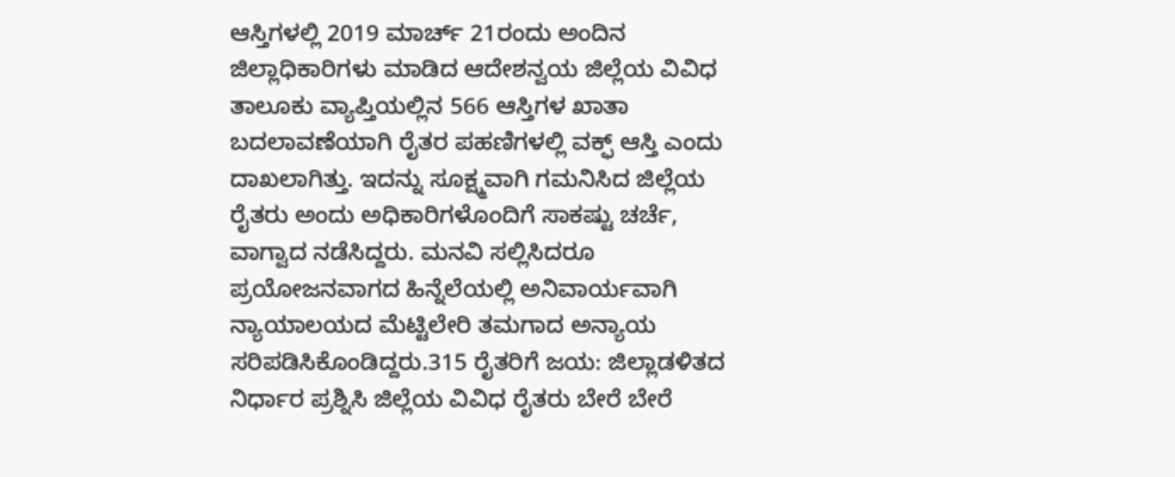ಆಸ್ತಿಗಳಲ್ಲಿ 2019 ಮಾರ್ಚ್ 21ರಂದು ಅಂದಿನ ಜಿಲ್ಲಾಧಿಕಾರಿಗಳು ಮಾಡಿದ ಆದೇಶನ್ವಯ ಜಿಲ್ಲೆಯ ವಿವಿಧ ತಾಲೂಕು ವ್ಯಾಪ್ತಿಯಲ್ಲಿನ 566 ಆಸ್ತಿಗಳ ಖಾತಾ ಬದಲಾವಣೆಯಾಗಿ ರೈತರ ಪಹಣಿಗಳಲ್ಲಿ ವಕ್ಫ್ ಆಸ್ತಿ ಎಂದು ದಾಖಲಾಗಿತ್ತು. ಇದನ್ನು ಸೂಕ್ಷ್ಮವಾಗಿ ಗಮನಿಸಿದ ಜಿಲ್ಲೆಯ ರೈತರು ಅಂದು ಅಧಿಕಾರಿಗಳೊಂದಿಗೆ ಸಾಕಷ್ಟು ಚರ್ಚೆ, ವಾಗ್ವಾದ ನಡೆಸಿದ್ದರು. ಮನವಿ ಸಲ್ಲಿಸಿದರೂ ಪ್ರಯೋಜನವಾಗದ ಹಿನ್ನೆಲೆಯಲ್ಲಿ ಅನಿವಾರ್ಯವಾಗಿ ನ್ಯಾಯಾಲಯದ ಮೆಟ್ಟಿಲೇರಿ ತಮಗಾದ ಅನ್ಯಾಯ ಸರಿಪಡಿಸಿಕೊಂಡಿದ್ದರು.315 ರೈತರಿಗೆ ಜಯ: ಜಿಲ್ಲಾಡಳಿತದ ನಿರ್ಧಾರ ಪ್ರಶ್ನಿಸಿ ಜಿಲ್ಲೆಯ ವಿವಿಧ ರೈತರು ಬೇರೆ ಬೇರೆ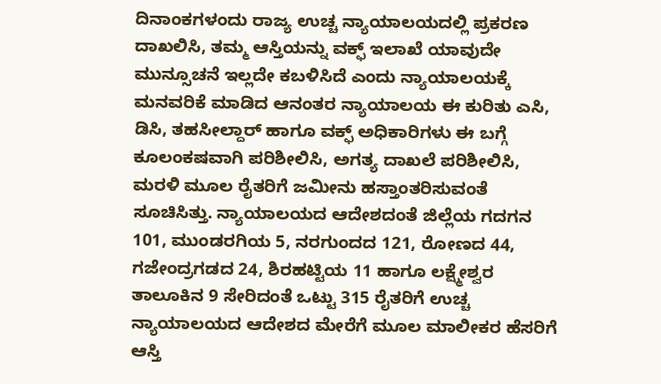ದಿನಾಂಕಗಳಂದು ರಾಜ್ಯ ಉಚ್ಚ ನ್ಯಾಯಾಲಯದಲ್ಲಿ ಪ್ರಕರಣ ದಾಖಲಿಸಿ, ತಮ್ಮ ಆಸ್ತಿಯನ್ನು ವಕ್ಫ್ ಇಲಾಖೆ ಯಾವುದೇ ಮುನ್ಸೂಚನೆ ಇಲ್ಲದೇ ಕಬಳಿಸಿದೆ ಎಂದು ನ್ಯಾಯಾಲಯಕ್ಕೆ ಮನವರಿಕೆ ಮಾಡಿದ ಆನಂತರ ನ್ಯಾಯಾಲಯ ಈ ಕುರಿತು ಎಸಿ, ಡಿಸಿ, ತಹಸೀಲ್ದಾರ್ ಹಾಗೂ ವಕ್ಫ್ ಅಧಿಕಾರಿಗಳು ಈ ಬಗ್ಗೆ ಕೂಲಂಕಷವಾಗಿ ಪರಿಶೀಲಿಸಿ, ಅಗತ್ಯ ದಾಖಲೆ ಪರಿಶೀಲಿಸಿ, ಮರಳಿ ಮೂಲ ರೈತರಿಗೆ ಜಮೀನು ಹಸ್ತಾಂತರಿಸುವಂತೆ ಸೂಚಿಸಿತ್ತು. ನ್ಯಾಯಾಲಯದ ಆದೇಶದಂತೆ ಜಿಲ್ಲೆಯ ಗದಗನ 101, ಮುಂಡರಗಿಯ 5, ನರಗುಂದದ 121, ರೋಣದ 44, ಗಜೇಂದ್ರಗಡದ 24, ಶಿರಹಟ್ಟಿಯ 11 ಹಾಗೂ ಲಕ್ಷ್ಮೇಶ್ವರ ತಾಲೂಕಿನ 9 ಸೇರಿದಂತೆ ಒಟ್ಟು 315 ರೈತರಿಗೆ ಉಚ್ಚ ನ್ಯಾಯಾಲಯದ ಆದೇಶದ ಮೇರೆಗೆ ಮೂಲ ಮಾಲೀಕರ ಹೆಸರಿಗೆ ಆಸ್ತಿ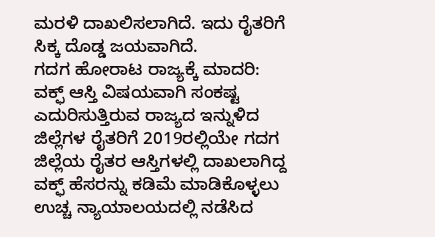ಮರಳಿ ದಾಖಲಿಸಲಾಗಿದೆ. ಇದು ರೈತರಿಗೆ ಸಿಕ್ಕ ದೊಡ್ಡ ಜಯವಾಗಿದೆ.
ಗದಗ ಹೋರಾಟ ರಾಜ್ಯಕ್ಕೆ ಮಾದರಿ:
ವಕ್ಫ್ ಆಸ್ತಿ ವಿಷಯವಾಗಿ ಸಂಕಷ್ಟ ಎದುರಿಸುತ್ತಿರುವ ರಾಜ್ಯದ ಇನ್ನುಳಿದ ಜಿಲ್ಲೆಗಳ ರೈತರಿಗೆ 2019ರಲ್ಲಿಯೇ ಗದಗ ಜಿಲ್ಲೆಯ ರೈತರ ಆಸ್ತಿಗಳಲ್ಲಿ ದಾಖಲಾಗಿದ್ದ ವಕ್ಫ್ ಹೆಸರನ್ನು ಕಡಿಮೆ ಮಾಡಿಕೊಳ್ಳಲು ಉಚ್ಚ ನ್ಯಾಯಾಲಯದಲ್ಲಿ ನಡೆಸಿದ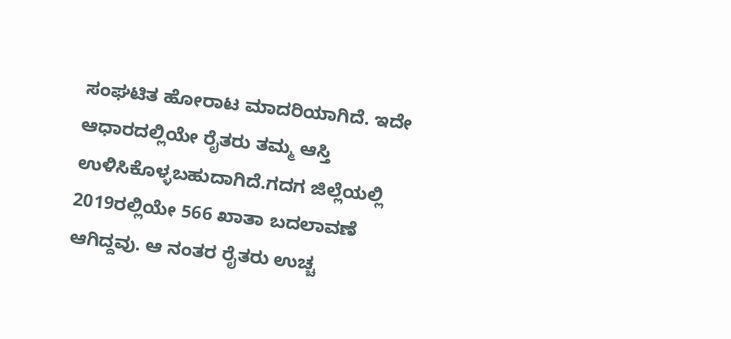ಸಂಘಟಿತ ಹೋರಾಟ ಮಾದರಿಯಾಗಿದೆ. ಇದೇ ಆಧಾರದಲ್ಲಿಯೇ ರೈತರು ತಮ್ಮ ಆಸ್ತಿ ಉಳಿಸಿಕೊಳ್ಳಬಹುದಾಗಿದೆ.ಗದಗ ಜಿಲ್ಲೆಯಲ್ಲಿ 2019ರಲ್ಲಿಯೇ 566 ಖಾತಾ ಬದಲಾವಣೆ ಆಗಿದ್ದವು. ಆ ನಂತರ ರೈತರು ಉಚ್ಚ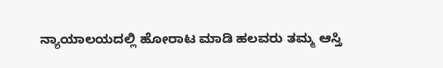ನ್ಯಾಯಾಲಯದಲ್ಲಿ ಹೋರಾಟ ಮಾಡಿ ಹಲವರು ತಮ್ಮ ಆಸ್ತಿ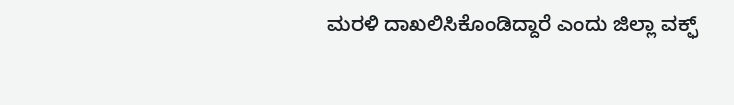ಮರಳಿ ದಾಖಲಿಸಿಕೊಂಡಿದ್ದಾರೆ ಎಂದು ಜಿಲ್ಲಾ ವಕ್ಫ್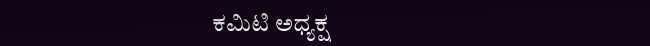ಕಮಿಟಿ ಅಧ್ಯಕ್ಷ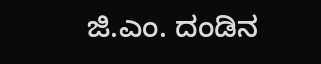ಜಿ.ಎಂ. ದಂಡಿನ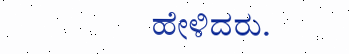ಹೇಳಿದರು.